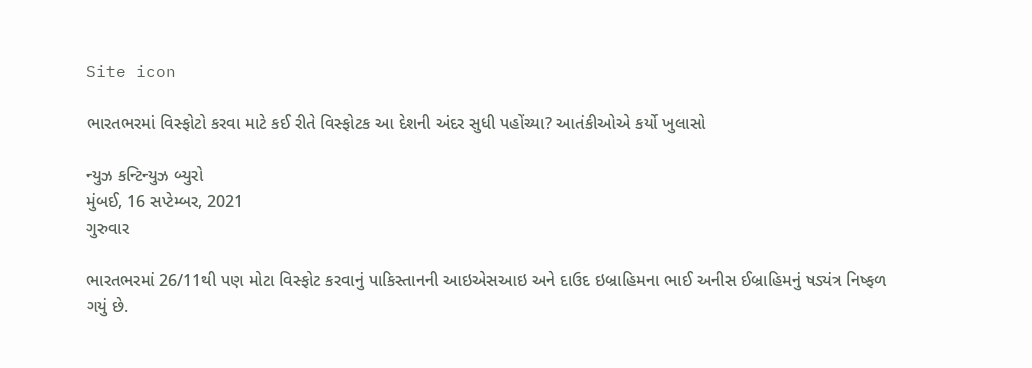Site icon

ભારતભરમાં વિસ્ફોટો કરવા માટે કઈ રીતે વિસ્ફોટક આ દેશની અંદર સુધી પહોંચ્યા? આતંકીઓએ કર્યો ખુલાસો

ન્યુઝ કન્ટિન્યુઝ બ્યુરો
મુંબઈ, 16 સપ્ટેમ્બર, 2021
ગુરુવાર

ભારતભરમાં 26/11થી પણ મોટા વિસ્ફોટ કરવાનું પાકિસ્તાનની આઇએસઆઇ અને દાઉદ ઇબ્રાહિમના ભાઈ અનીસ ઈબ્રાહિમનું ષડ્યંત્ર નિષ્ફળ ગયું છે.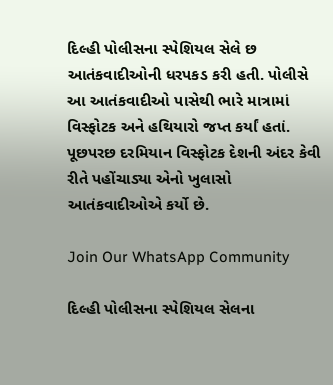દિલ્હી પોલીસના સ્પેશિયલ સેલે છ આતંકવાદીઓની ધરપકડ કરી હતી. પોલીસે આ આતંકવાદીઓ પાસેથી ભારે માત્રામાં વિસ્ફોટક અને હથિયારો જપ્ત કર્યાં હતાં. પૂછપરછ દરમિયાન વિસ્ફોટક દેશની અંદર કેવી રીતે પહોંચાડ્યા એનો ખુલાસો આતંકવાદીઓએ કર્યો છે.

Join Our WhatsApp Community

દિલ્હી પોલીસના સ્પેશિયલ સેલના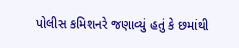પોલીસ કમિશનરે જણાવ્યું હતું કે છમાંથી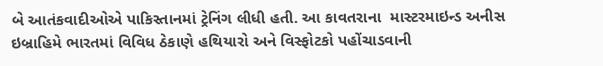બે આતંકવાદીઓએ પાકિસ્તાનમાં ટ્રેનિંગ લીધી હતી. આ કાવતરાના  માસ્ટરમાઇન્ડ અનીસ ઇબ્રાહિમે ભારતમાં વિવિધ ઠેકાણે હથિયારો અને વિસ્ફોટકો પહોંચાડવાની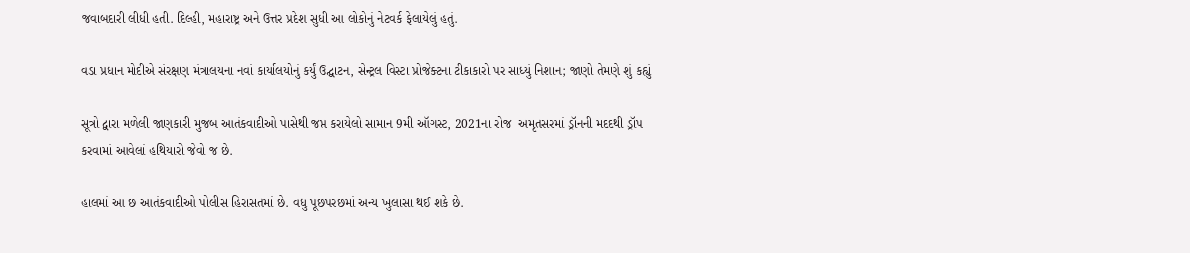જવાબદારી લીધી હતી. દિલ્હી, મહારાષ્ટ્ર અને ઉત્તર પ્રદેશ સુધી આ લોકોનું નેટવર્ક ફેલાયેલું હતું.

વડા પ્રધાન મોદીએ સંરક્ષણ મંત્રાલયના નવાં કાર્યાલયોનું કર્યું ઉદ્ઘાટન, સેન્ટ્રલ વિસ્ટા પ્રોજેક્ટના ટીકાકારો પર સાધ્યું નિશાન; જાણો તેમણે શું કહ્યું

સૂત્રો દ્વારા મળેલી જાણકારી મુજબ આતંકવાદીઓ પાસેથી જપ્ત કરાયેલો સામાન 9મી ઑગસ્ટ, 2021ના રોજ  અમૃતસરમાં ડ્રૉનની મદદથી ડ્રૉપ કરવામાં આવેલાં હથિયારો જેવો જ છે.

હાલમાં આ છ આતંકવાદીઓ પોલીસ હિરાસતમાં છે. વધુ પૂછપરછમાં અન્ય ખુલાસા થઈ શકે છે.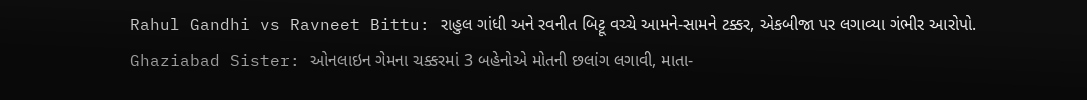Rahul Gandhi vs Ravneet Bittu: રાહુલ ગાંધી અને રવનીત બિટ્ટૂ વચ્ચે આમને-સામને ટક્કર, એકબીજા પર લગાવ્યા ગંભીર આરોપો.
Ghaziabad Sister: ઓનલાઇન ગેમના ચક્કરમાં 3 બહેનોએ મોતની છલાંગ લગાવી, માતા-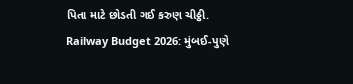પિતા માટે છોડતી ગઈ કરુણ ચીઠ્ઠી.
Railway Budget 2026: મુંબઈ-પુણે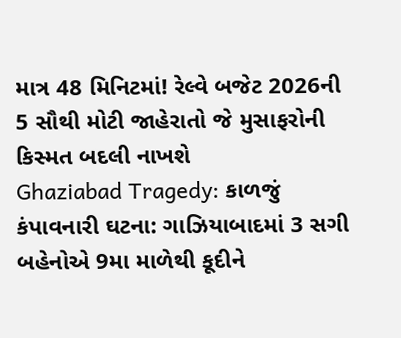માત્ર 48 મિનિટમાં! રેલ્વે બજેટ 2026ની 5 સૌથી મોટી જાહેરાતો જે મુસાફરોની કિસ્મત બદલી નાખશે
Ghaziabad Tragedy: કાળજું કંપાવનારી ઘટના: ગાઝિયાબાદમાં 3 સગી બહેનોએ 9મા માળેથી કૂદીને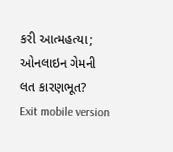કરી આત્મહત્યા; ઓનલાઇન ગેમની લત કારણભૂત?
Exit mobile version